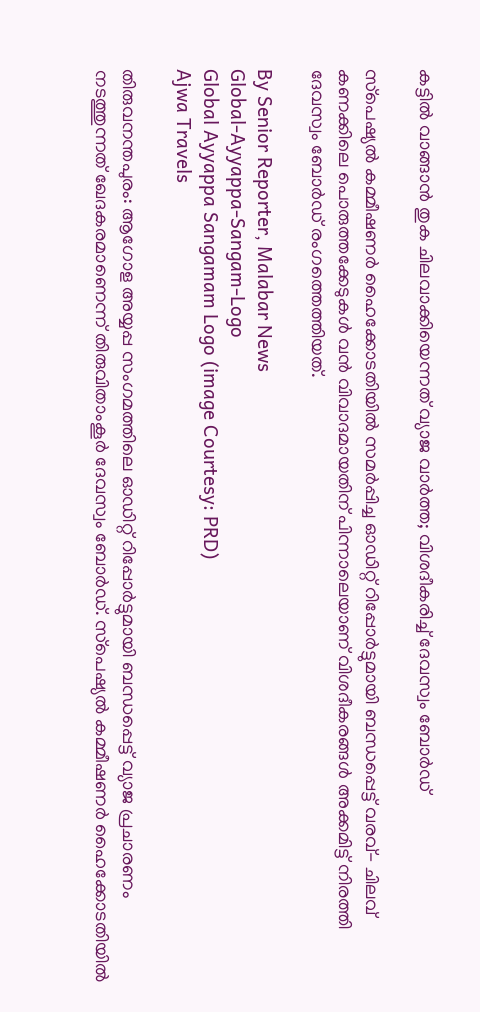കട്ടിൽ വാങ്ങാൻ തുക ചിലവാക്കിയെന്നത് വ്യാജ വാർത്ത; വിശദീകരിച്ച് ദേവസ്വം ബോർഡ്

സ്‌പെഷ്യൽ കമ്മീഷണർ ഹൈക്കോടതിയിൽ സമർപ്പിച്ച ഓഡിറ്റ് റിപ്പോർട്ടുമായി ബന്ധപ്പെട്ട് വരവ്- ചിലവ് കണക്കിലെ പൊരുത്തക്കേടുകൾ വൻ വിവാദമായതിന് പിന്നാലെയാണ് വിശദീകരങ്ങൾ അക്കമിട്ട് നിരത്തി ദേവസ്വം ബോർഡ് രംഗത്തെത്തിയത്.

By Senior Reporter, Malabar News
Global-Ayyappa-Sangam-Logo
Global Ayyappa Sangamam Logo (image Courtesy: PRD)
Ajwa Travels

തിരുവനന്തപുരം: ആഗോള അയ്യപ്പ സംഗമത്തിലെ ഓഡിറ്റ് റിപ്പോർട്ടുമായി ബന്ധപ്പെട്ട് വ്യാജ പ്രചാരണം നടത്തുന്നത് ഖേദകരമാണെന്ന് തിരുവിതാംകൂർ ദേവസ്വം ബോർഡ്. സ്‌പെഷ്യൽ കമ്മീഷണർ ഹൈക്കോടതിയിൽ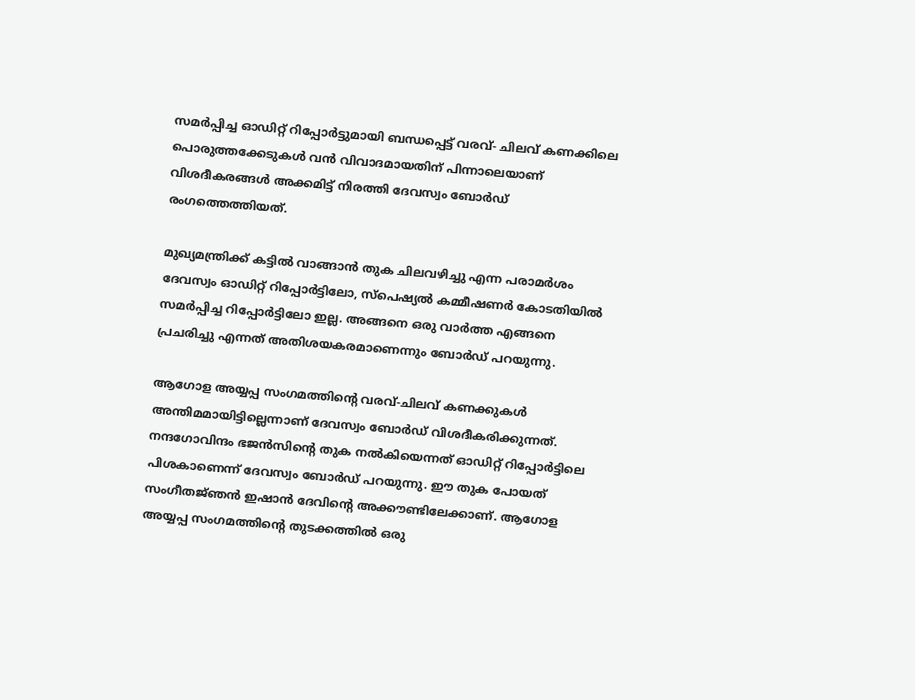സമർപ്പിച്ച ഓഡിറ്റ് റിപ്പോർട്ടുമായി ബന്ധപ്പെട്ട് വരവ്- ചിലവ് കണക്കിലെ പൊരുത്തക്കേടുകൾ വൻ വിവാദമായതിന് പിന്നാലെയാണ് വിശദീകരങ്ങൾ അക്കമിട്ട് നിരത്തി ദേവസ്വം ബോർഡ് രംഗത്തെത്തിയത്.

മുഖ്യമന്ത്രിക്ക് കട്ടിൽ വാങ്ങാൻ തുക ചിലവഴിച്ചു എന്ന പരാമർശം ദേവസ്വം ഓഡിറ്റ് റിപ്പോർട്ടിലോ, സ്‌പെഷ്യൽ കമ്മീഷണർ കോടതിയിൽ സമർപ്പിച്ച റിപ്പോർട്ടിലോ ഇല്ല. അങ്ങനെ ഒരു വാർത്ത എങ്ങനെ പ്രചരിച്ചു എന്നത് അതിശയകരമാണെന്നും ബോർഡ് പറയുന്നു.

ആഗോള അയ്യപ്പ സംഗമത്തിന്റെ വരവ്-ചിലവ് കണക്കുകൾ അന്തിമമായിട്ടില്ലെന്നാണ് ദേവസ്വം ബോർഡ് വിശദീകരിക്കുന്നത്. നന്ദഗോവിന്ദം ഭജൻസിന്റെ തുക നൽകിയെന്നത് ഓഡിറ്റ് റിപ്പോർട്ടിലെ പിശകാണെന്ന് ദേവസ്വം ബോർഡ് പറയുന്നു. ഈ തുക പോയത് സംഗീതജ്‌ഞൻ ഇഷാൻ ദേവിന്റെ അക്കൗണ്ടിലേക്കാണ്. ആഗോള അയ്യപ്പ സംഗമത്തിന്റെ തുടക്കത്തിൽ ഒരു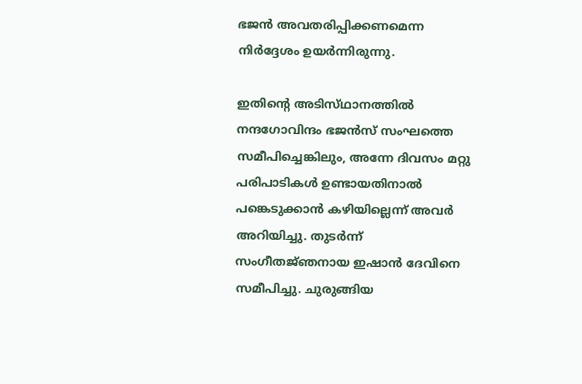ഭജൻ അവതരിപ്പിക്കണമെന്ന നിർദ്ദേശം ഉയർന്നിരുന്നു.

ഇതിന്റെ അടിസ്‌ഥാനത്തിൽ നന്ദഗോവിന്ദം ഭജൻസ് സംഘത്തെ സമീപിച്ചെങ്കിലും, അന്നേ ദിവസം മറ്റു പരിപാടികൾ ഉണ്ടായതിനാൽ പങ്കെടുക്കാൻ കഴിയില്ലെന്ന് അവർ അറിയിച്ചു. തുടർന്ന് സംഗീതജ്‌ഞനായ ഇഷാൻ ദേവിനെ സമീപിച്ചു. ചുരുങ്ങിയ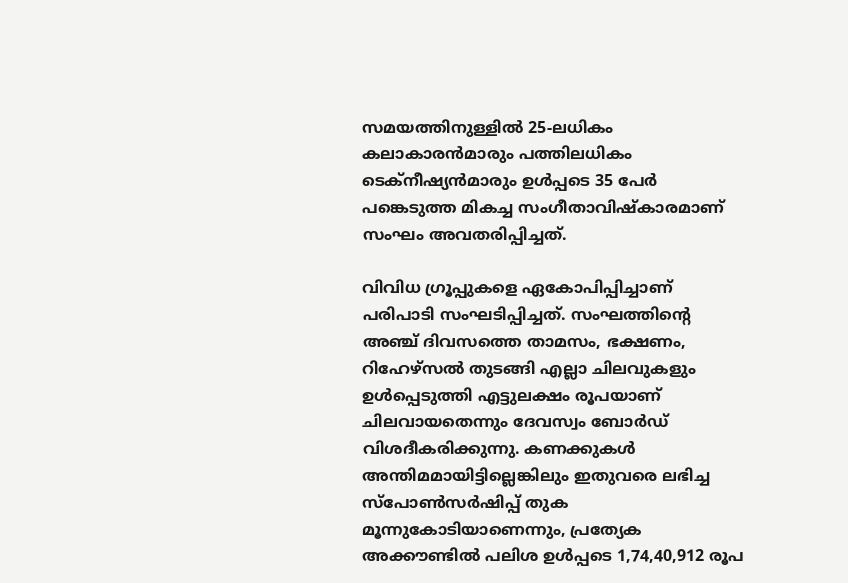സമയത്തിനുള്ളിൽ 25-ലധികം കലാകാരൻമാരും പത്തിലധികം ടെക്‌നീഷ്യൻമാരും ഉൾപ്പടെ 35 പേർ പങ്കെടുത്ത മികച്ച സംഗീതാവിഷ്‌കാരമാണ് സംഘം അവതരിപ്പിച്ചത്.

വിവിധ ഗ്രൂപ്പുകളെ ഏകോപിപ്പിച്ചാണ് പരിപാടി സംഘടിപ്പിച്ചത്. സംഘത്തിന്റെ അഞ്ച് ദിവസത്തെ താമസം, ഭക്ഷണം, റിഹേഴ്‌സൽ തുടങ്ങി എല്ലാ ചിലവുകളും ഉൾപ്പെടുത്തി എട്ടുലക്ഷം രൂപയാണ് ചിലവായതെന്നും ദേവസ്വം ബോർഡ് വിശദീകരിക്കുന്നു. കണക്കുകൾ അന്തിമമായിട്ടില്ലെങ്കിലും ഇതുവരെ ലഭിച്ച സ്‌പോൺസർഷിപ്പ് തുക മൂന്നുകോടിയാണെന്നും, പ്രത്യേക അക്കൗണ്ടിൽ പലിശ ഉൾപ്പടെ 1,74,40,912 രൂപ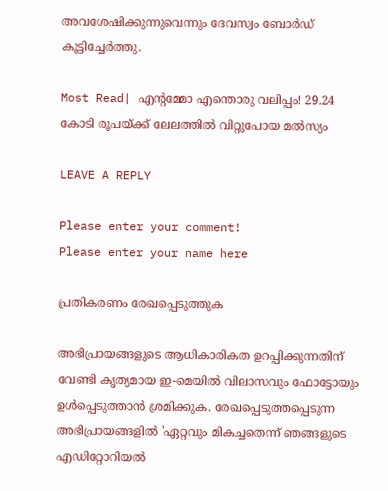അവശേഷിക്കുന്നുവെന്നും ദേവസ്വം ബോർഡ് കൂട്ടിച്ചേർത്തു.

Most Read| എന്റമ്മോ എന്തൊരു വലിപ്പം! 29.24 കോടി രൂപയ്‌ക്ക് ലേലത്തിൽ വിറ്റുപോയ മൽസ്യം

LEAVE A REPLY

Please enter your comment!
Please enter your name here

പ്രതികരണം രേഖപ്പെടുത്തുക

അഭിപ്രായങ്ങളുടെ ആധികാരികത ഉറപ്പിക്കുന്നതിന് വേണ്ടി കൃത്യമായ ഇ-മെയിൽ വിലാസവും ഫോട്ടോയും ഉൾപ്പെടുത്താൻ ശ്രമിക്കുക. രേഖപ്പെടുത്തപ്പെടുന്ന അഭിപ്രായങ്ങളിൽ 'ഏറ്റവും മികച്ചതെന്ന് ഞങ്ങളുടെ എഡിറ്റോറിയൽ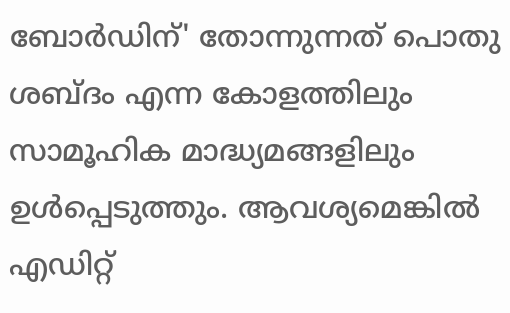ബോർഡിന്' തോന്നുന്നത് പൊതു ശബ്‌ദം എന്ന കോളത്തിലും സാമൂഹിക മാദ്ധ്യമങ്ങളിലും ഉൾപ്പെടുത്തും. ആവശ്യമെങ്കിൽ എഡിറ്റ്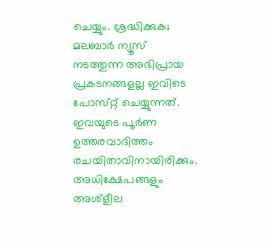ചെയ്യും. ശ്രദ്ധിക്കുക; മലബാർ ന്യൂസ് നടത്തുന്ന അഭിപ്രായ പ്രകടനങ്ങളല്ല ഇവിടെ പോസ്‌റ്റ് ചെയ്യുന്നത്. ഇവയുടെ പൂർണ ഉത്തരവാദിത്തം രചയിതാവിനായിരിക്കും. അധിക്ഷേപങ്ങളും അശ്‌ളീല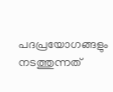പദപ്രയോഗങ്ങളും നടത്തുന്നത്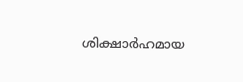ശിക്ഷാർഹമായ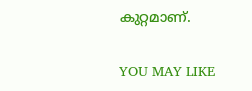കുറ്റമാണ്.

YOU MAY LIKE